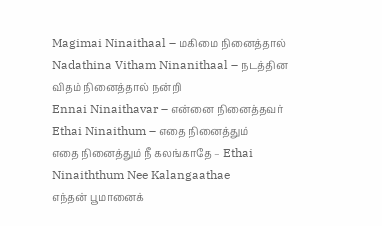Magimai Ninaithaal – மகிமை நினைத்தால்
Nadathina Vitham Ninanithaal – நடத்தின விதம் நினைத்தால் நன்றி
Ennai Ninaithavar – என்னை நினைத்தவர்
Ethai Ninaithum – எதை நினைத்தும்
எதை நினைத்தும் நீ கலங்காதே – Ethai Ninaiththum Nee Kalangaathae
எந்தன் பூமானைக்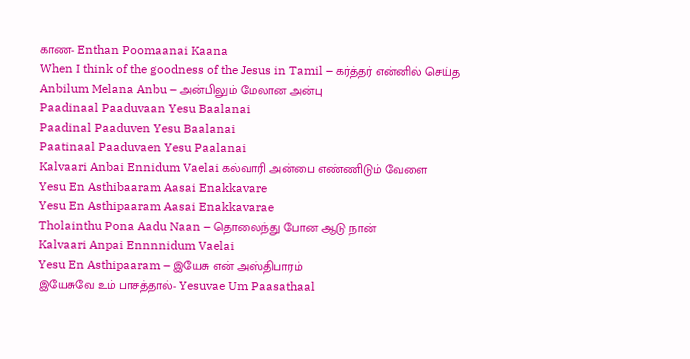காண- Enthan Poomaanai Kaana
When I think of the goodness of the Jesus in Tamil – கர்த்தர் என்னில் செய்த
Anbilum Melana Anbu – அன்பிலும் மேலான அன்பு
Paadinaal Paaduvaan Yesu Baalanai
Paadinal Paaduven Yesu Baalanai
Paatinaal Paaduvaen Yesu Paalanai
Kalvaari Anbai Ennidum Vaelai கல்வாரி அன்பை எண்ணிடும் வேளை
Yesu En Asthibaaram Aasai Enakkavare
Yesu En Asthipaaram Aasai Enakkavarae
Tholainthu Pona Aadu Naan – தொலைந்து போன ஆடு நான்
Kalvaari Anpai Ennnnidum Vaelai
Yesu En Asthipaaram – இயேசு என் அஸ்திபாரம்
இயேசுவே உம் பாசத்தால்- Yesuvae Um Paasathaal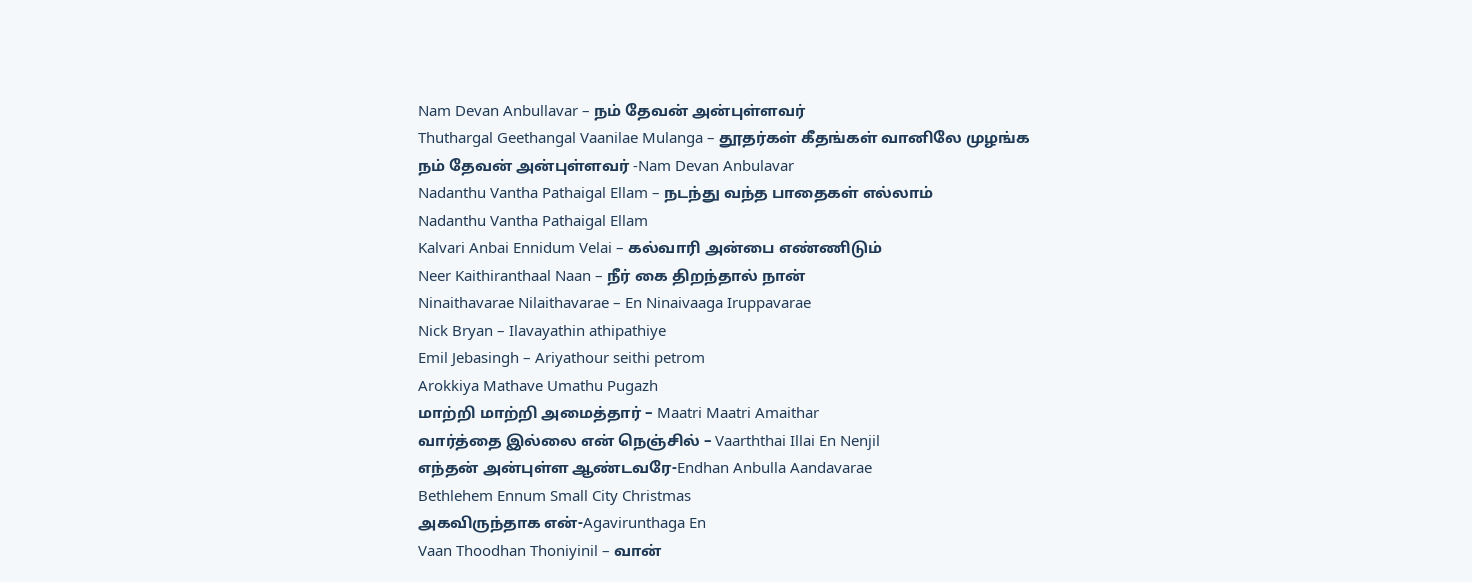Nam Devan Anbullavar – நம் தேவன் அன்புள்ளவர்
Thuthargal Geethangal Vaanilae Mulanga – தூதர்கள் கீதங்கள் வானிலே முழங்க
நம் தேவன் அன்புள்ளவர் -Nam Devan Anbulavar
Nadanthu Vantha Pathaigal Ellam – நடந்து வந்த பாதைகள் எல்லாம்
Nadanthu Vantha Pathaigal Ellam
Kalvari Anbai Ennidum Velai – கல்வாரி அன்பை எண்ணிடும்
Neer Kaithiranthaal Naan – நீர் கை திறந்தால் நான்
Ninaithavarae Nilaithavarae – En Ninaivaaga Iruppavarae
Nick Bryan – Ilavayathin athipathiye
Emil Jebasingh – Ariyathour seithi petrom
Arokkiya Mathave Umathu Pugazh
மாற்றி மாற்றி அமைத்தார் – Maatri Maatri Amaithar
வார்த்தை இல்லை என் நெஞ்சில் – Vaarththai Illai En Nenjil
எந்தன் அன்புள்ள ஆண்டவரே-Endhan Anbulla Aandavarae
Bethlehem Ennum Small City Christmas
அகவிருந்தாக என்-Agavirunthaga En
Vaan Thoodhan Thoniyinil – வான்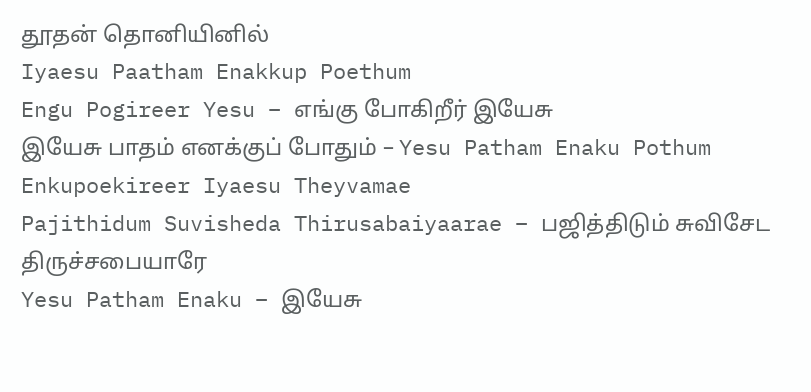தூதன் தொனியினில்
Iyaesu Paatham Enakkup Poethum
Engu Pogireer Yesu – எங்கு போகிறீர் இயேசு
இயேசு பாதம் எனக்குப் போதும் – Yesu Patham Enaku Pothum
Enkupoekireer Iyaesu Theyvamae
Pajithidum Suvisheda Thirusabaiyaarae – பஜித்திடும் சுவிசேட திருச்சபையாரே
Yesu Patham Enaku – இயேசு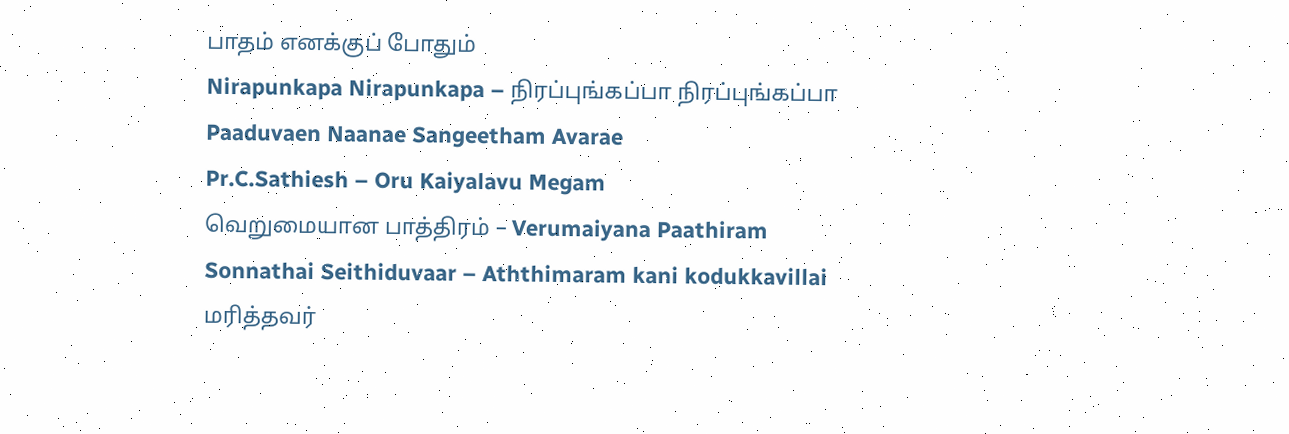பாதம் எனக்குப் போதும்
Nirapunkapa Nirapunkapa – நிரப்புங்கப்பா நிரப்புங்கப்பா
Paaduvaen Naanae Sangeetham Avarae
Pr.C.Sathiesh – Oru Kaiyalavu Megam
வெறுமையான பாத்திரம் – Verumaiyana Paathiram
Sonnathai Seithiduvaar – Aththimaram kani kodukkavillai
மரித்தவர்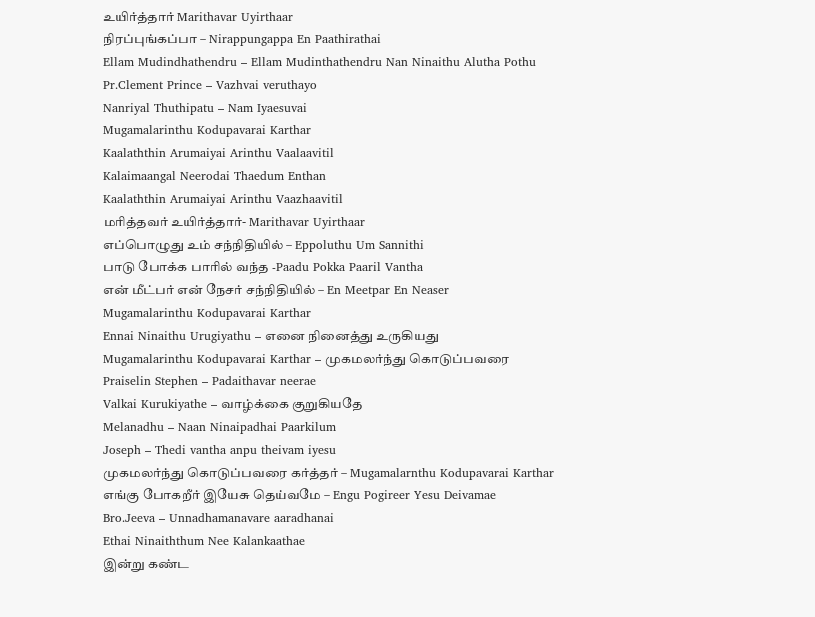உயிர்த்தார் Marithavar Uyirthaar
நிரப்புங்கப்பா – Nirappungappa En Paathirathai
Ellam Mudindhathendru – Ellam Mudinthathendru Nan Ninaithu Alutha Pothu
Pr.Clement Prince – Vazhvai veruthayo
Nanriyal Thuthipatu – Nam Iyaesuvai
Mugamalarinthu Kodupavarai Karthar
Kaalaththin Arumaiyai Arinthu Vaalaavitil
Kalaimaangal Neerodai Thaedum Enthan
Kaalaththin Arumaiyai Arinthu Vaazhaavitil
மரித்தவர் உயிர்த்தார்- Marithavar Uyirthaar
எப்பொழுது உம் சந்நிதியில் – Eppoluthu Um Sannithi
பாடு போக்க பாரில் வந்த -Paadu Pokka Paaril Vantha
என் மீட்பர் என் நேசர் சந்நிதியில் – En Meetpar En Neaser
Mugamalarinthu Kodupavarai Karthar
Ennai Ninaithu Urugiyathu – எனை நினைத்து உருகியது
Mugamalarinthu Kodupavarai Karthar – முகமலர்ந்து கொடுப்பவரை
Praiselin Stephen – Padaithavar neerae
Valkai Kurukiyathe – வாழ்க்கை குறுகியதே
Melanadhu – Naan Ninaipadhai Paarkilum
Joseph – Thedi vantha anpu theivam iyesu
முகமலர்ந்து கொடுப்பவரை கர்த்தர் – Mugamalarnthu Kodupavarai Karthar
எங்கு போகறீர் இயேசு தெய்வமே – Engu Pogireer Yesu Deivamae
Bro.Jeeva – Unnadhamanavare aaradhanai
Ethai Ninaiththum Nee Kalankaathae
இன்று கண்ட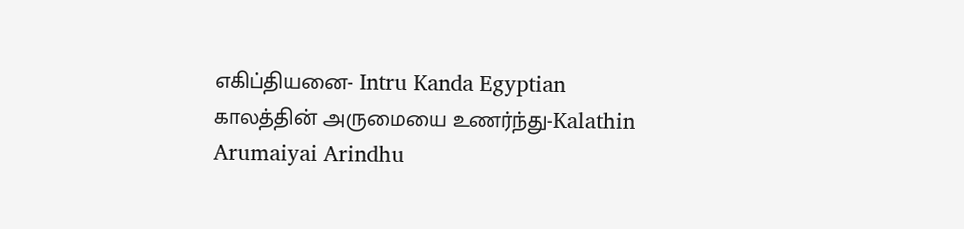எகிப்தியனை- Intru Kanda Egyptian
காலத்தின் அருமையை உணர்ந்து-Kalathin Arumaiyai Arindhu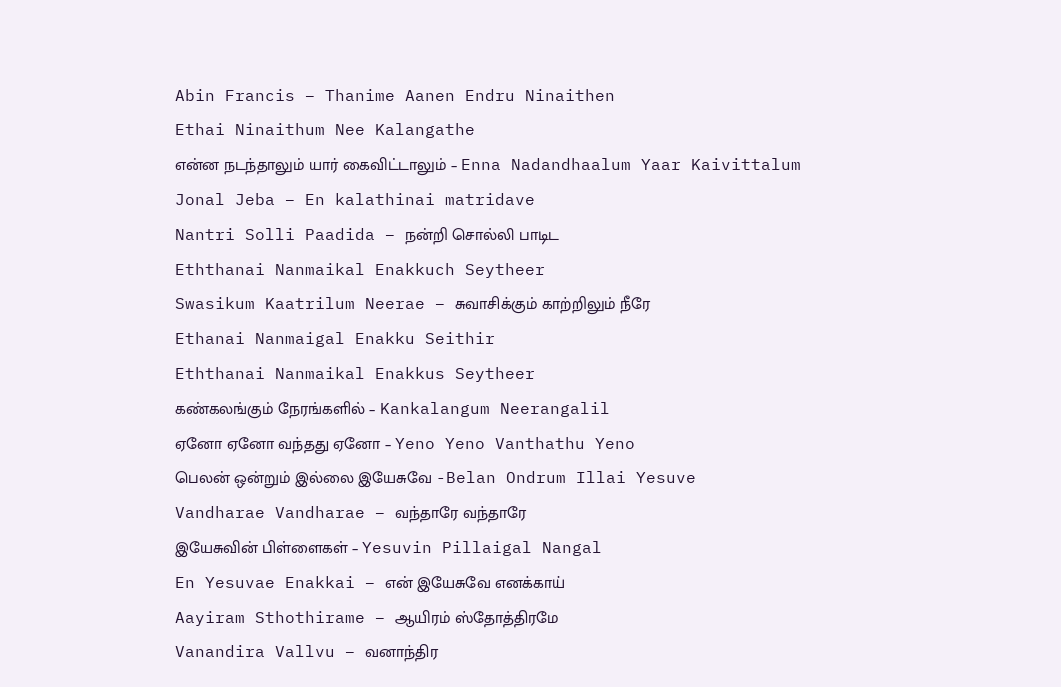Abin Francis – Thanime Aanen Endru Ninaithen
Ethai Ninaithum Nee Kalangathe
என்ன நடந்தாலும் யார் கைவிட்டாலும் – Enna Nadandhaalum Yaar Kaivittalum
Jonal Jeba – En kalathinai matridave
Nantri Solli Paadida – நன்றி சொல்லி பாடிட
Eththanai Nanmaikal Enakkuch Seytheer
Swasikum Kaatrilum Neerae – சுவாசிக்கும் காற்றிலும் நீரே
Ethanai Nanmaigal Enakku Seithir
Eththanai Nanmaikal Enakkus Seytheer
கண்கலங்கும் நேரங்களில் – Kankalangum Neerangalil
ஏனோ ஏனோ வந்தது ஏனோ – Yeno Yeno Vanthathu Yeno
பெலன் ஒன்றும் இல்லை இயேசுவே -Belan Ondrum Illai Yesuve
Vandharae Vandharae – வந்தாரே வந்தாரே
இயேசுவின் பிள்ளைகள் – Yesuvin Pillaigal Nangal
En Yesuvae Enakkai – என் இயேசுவே எனக்காய்
Aayiram Sthothirame – ஆயிரம் ஸ்தோத்திரமே
Vanandira Vallvu – வனாந்திர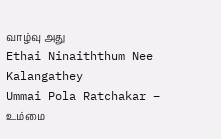வாழ்வு அது
Ethai Ninaiththum Nee Kalangathey
Ummai Pola Ratchakar – உம்மை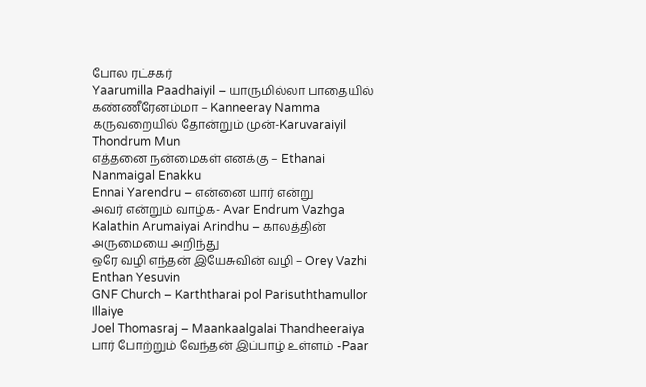போல ரட்சகர்
Yaarumilla Paadhaiyil – யாருமில்லா பாதையில்
கண்ணீரேனம்மா – Kanneeray Namma
கருவறையில் தோன்றும் முன்-Karuvaraiyil Thondrum Mun
எத்தனை நன்மைகள் எனக்கு – Ethanai Nanmaigal Enakku
Ennai Yarendru – என்னை யார் என்று
அவர் என்றும் வாழ்க- Avar Endrum Vazhga
Kalathin Arumaiyai Arindhu – காலத்தின் அருமையை அறிந்து
ஒரே வழி எந்தன் இயேசுவின் வழி – Orey Vazhi Enthan Yesuvin
GNF Church – Karththarai pol Parisuththamullor Illaiye
Joel Thomasraj – Maankaalgalai Thandheeraiya
பார் போற்றும் வேந்தன் இப்பாழ் உள்ளம் -Paar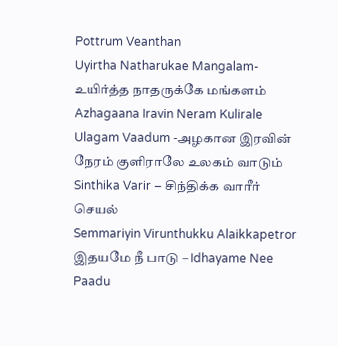Pottrum Veanthan
Uyirtha Natharukae Mangalam- உயிர்த்த நாதருக்கே மங்களம்
Azhagaana Iravin Neram Kulirale Ulagam Vaadum -அழகான இரவின் நேரம் குளிராலே உலகம் வாடும்
Sinthika Varir – சிந்திக்க வாரீர் செயல்
Semmariyin Virunthukku Alaikkapetror
இதயமே நீ பாடு – Idhayame Nee Paadu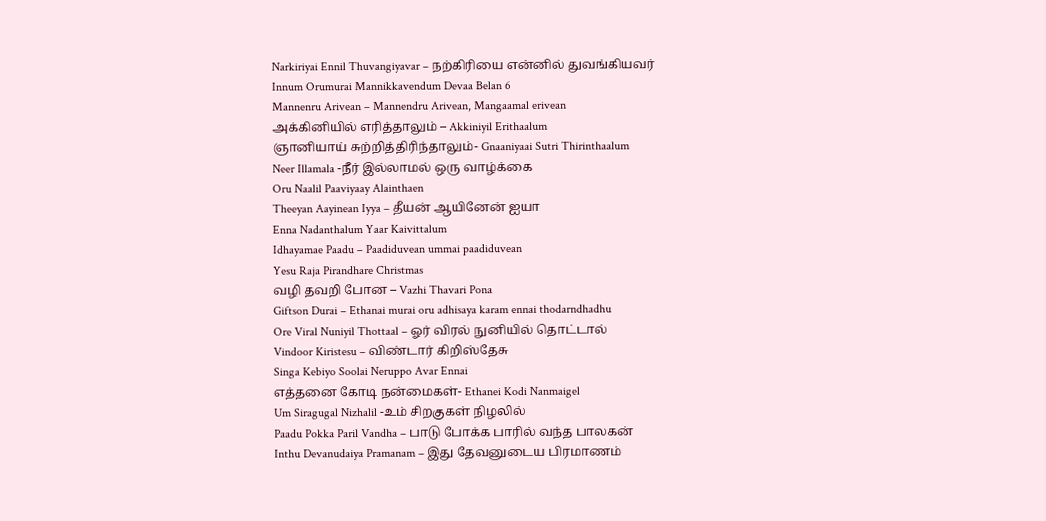Narkiriyai Ennil Thuvangiyavar – நற்கிரியை என்னில் துவங்கியவர்
Innum Orumurai Mannikkavendum Devaa Belan 6
Mannenru Arivean – Mannendru Arivean, Mangaamal erivean
அக்கினியில் எரித்தாலும் – Akkiniyil Erithaalum
ஞானியாய் சுற்றித்திரிந்தாலும்- Gnaaniyaai Sutri Thirinthaalum
Neer Illamala -நீர் இல்லாமல் ஒரு வாழ்க்கை
Oru Naalil Paaviyaay Alainthaen
Theeyan Aayinean Iyya – தீயன் ஆயினேன் ஐயா
Enna Nadanthalum Yaar Kaivittalum
Idhayamae Paadu – Paadiduvean ummai paadiduvean
Yesu Raja Pirandhare Christmas
வழி தவறி போன – Vazhi Thavari Pona
Giftson Durai – Ethanai murai oru adhisaya karam ennai thodarndhadhu
Ore Viral Nuniyil Thottaal – ஓர் விரல் நுனியில் தொட்டால்
Vindoor Kiristesu – விண்டார் கிறிஸ்தேசு
Singa Kebiyo Soolai Neruppo Avar Ennai
எத்தனை கோடி நன்மைகள்- Ethanei Kodi Nanmaigel
Um Siragugal Nizhalil -உம் சிறகுகள் நிழலில்
Paadu Pokka Paril Vandha – பாடு போக்க பாரில் வந்த பாலகன்
Inthu Devanudaiya Pramanam – இது தேவனுடைய பிரமாணம்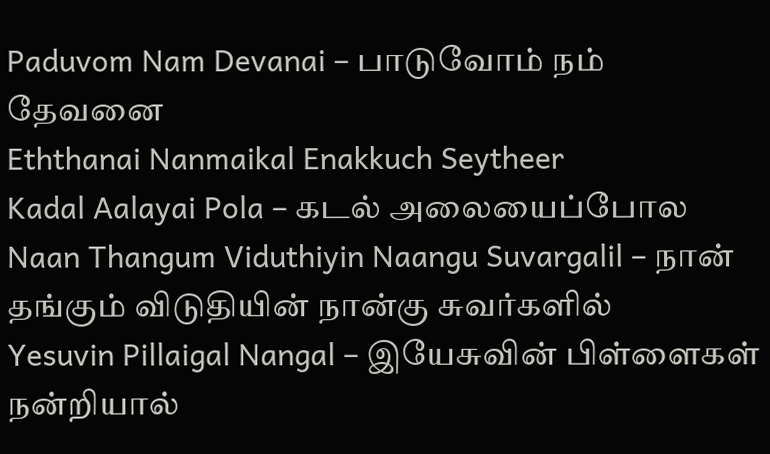Paduvom Nam Devanai – பாடுவோம் நம் தேவனை
Eththanai Nanmaikal Enakkuch Seytheer
Kadal Aalayai Pola – கடல் அலையைப்போல
Naan Thangum Viduthiyin Naangu Suvargalil – நான் தங்கும் விடுதியின் நான்கு சுவர்களில்
Yesuvin Pillaigal Nangal – இயேசுவின் பிள்ளைகள்
நன்றியால்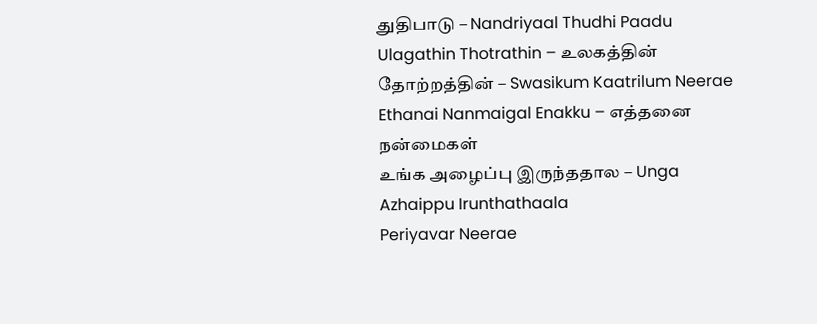துதிபாடு – Nandriyaal Thudhi Paadu
Ulagathin Thotrathin – உலகத்தின் தோற்றத்தின் – Swasikum Kaatrilum Neerae
Ethanai Nanmaigal Enakku – எத்தனை நன்மைகள்
உங்க அழைப்பு இருந்ததால – Unga Azhaippu Irunthathaala
Periyavar Neerae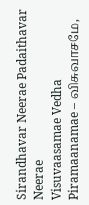Sirandhavar Neerae Padaithavar Neerae
Visuvaasamae Vedha Piramaanamae – விசுவாசமே,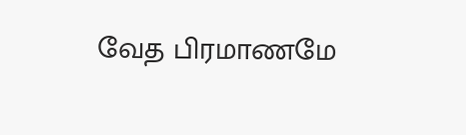வேத பிரமாணமே